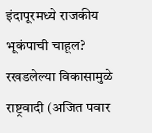इंदापूरमध्ये राजकीय भूकंपाची चाहूल? रखडलेल्या विकासामुळे राष्ट्रवादी (अजित पवार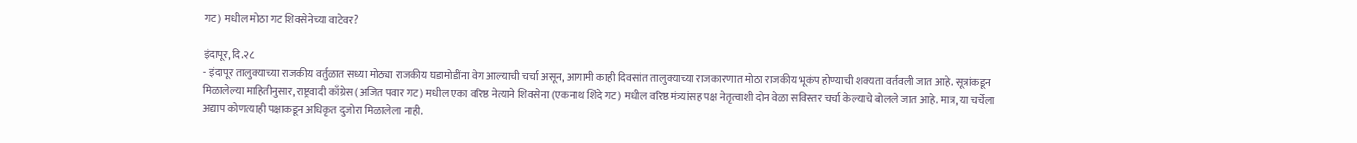गट) मधील मोठा गट शिवसेनेच्या वाटेवर?

इंदापूर, दि.२८
- इंदापूर तालुक्याच्या राजकीय वर्तुळात सध्या मोठ्या राजकीय घडामोडींना वेग आल्याची चर्चा असून, आगामी काही दिवसांत तालुक्याच्या राजकारणात मोठा राजकीय भूकंप होण्याची शक्यता वर्तवली जात आहे. सूत्रांकडून मिळालेल्या माहितीनुसार, राष्ट्रवादी काँग्रेस (अजित पवार गट) मधील एका वरिष्ठ नेत्याने शिवसेना (एकनाथ शिंदे गट) मधील वरिष्ठ मंत्र्यांसह पक्ष नेतृत्वाशी दोन वेळा सविस्तर चर्चा केल्याचे बोलले जात आहे. मात्र, या चर्चेला अद्याप कोणत्याही पक्षाकडून अधिकृत दुजोरा मिळालेला नाही.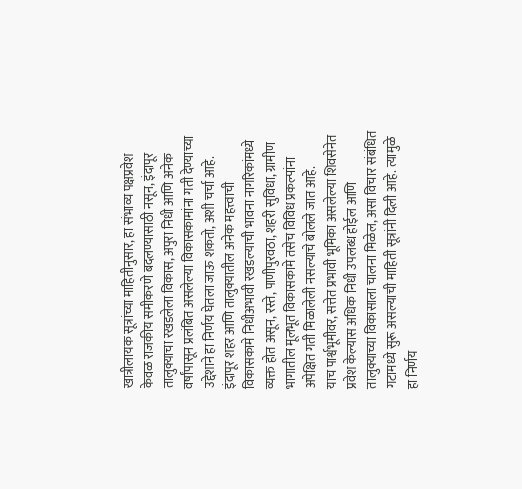खात्रीलायक सूत्रांच्या माहितीनुसार, हा संभाव्य पक्षप्रवेश केवळ राजकीय समीकरणे बदलण्यासाठी नसून, इंदापूर तालुक्याचा रखडलेला विकास, अपुरा निधी आणि अनेक वर्षांपासून प्रलंबित असलेल्या विकासकामांना गती देण्याच्या उद्देशाने हा निर्णय घेतला जाऊ शकतो, अशी चर्चा आहे. इंदापूर शहर आणि तालुक्यातील अनेक महत्त्वाची विकासकामे निधीअभावी रखडल्याची भावना नागरिकांमध्ये व्यक्त होत असून, रस्ते, पाणीपुरवठा, शहरी सुविधा, ग्रामीण भागातील मूलभूत विकासकामे तसेच विविध प्रकल्पांना अपेक्षित गती मिळालेली नसल्याचे बोलले जात आहे.
याच पार्श्वभूमीवर, सत्तेत प्रभावी भूमिका असलेल्या शिवसेनेत प्रवेश केल्यास अधिक निधी उपलब्ध होईल आणि तालुक्याच्या विकासाला चालना मिळेल, असा विचार संबंधित गटामध्ये सुरू असल्याची माहिती सूत्रांनी दिली आहे. त्यामुळे हा निर्णय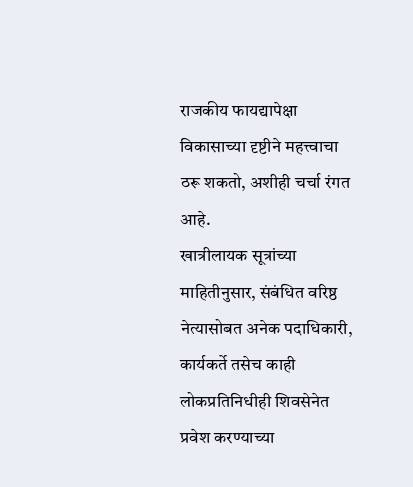राजकीय फायद्यापेक्षा विकासाच्या दृष्टीने महत्त्वाचा ठरू शकतो, अशीही चर्चा रंगत आहे.
खात्रीलायक सूत्रांच्या माहितीनुसार, संबंधित वरिष्ठ नेत्यासोबत अनेक पदाधिकारी, कार्यकर्ते तसेच काही लोकप्रतिनिधीही शिवसेनेत प्रवेश करण्याच्या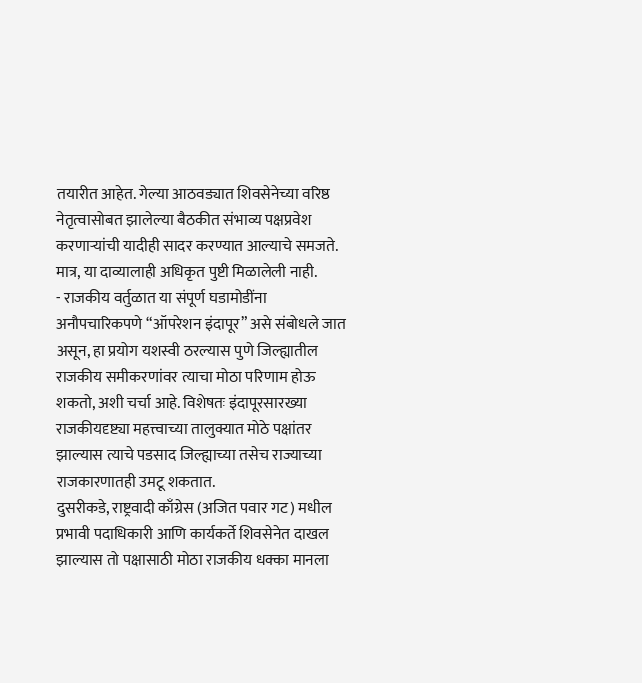तयारीत आहेत. गेल्या आठवड्यात शिवसेनेच्या वरिष्ठ नेतृत्वासोबत झालेल्या बैठकीत संभाव्य पक्षप्रवेश करणाऱ्यांची यादीही सादर करण्यात आल्याचे समजते. मात्र, या दाव्यालाही अधिकृत पुष्टी मिळालेली नाही.
- राजकीय वर्तुळात या संपूर्ण घडामोडींना अनौपचारिकपणे “ऑपरेशन इंदापूर” असे संबोधले जात असून, हा प्रयोग यशस्वी ठरल्यास पुणे जिल्ह्यातील राजकीय समीकरणांवर त्याचा मोठा परिणाम होऊ शकतो, अशी चर्चा आहे. विशेषतः इंदापूरसारख्या राजकीयदृष्ट्या महत्त्वाच्या तालुक्यात मोठे पक्षांतर झाल्यास त्याचे पडसाद जिल्ह्याच्या तसेच राज्याच्या राजकारणातही उमटू शकतात.
दुसरीकडे, राष्ट्रवादी काँग्रेस (अजित पवार गट) मधील प्रभावी पदाधिकारी आणि कार्यकर्ते शिवसेनेत दाखल झाल्यास तो पक्षासाठी मोठा राजकीय धक्का मानला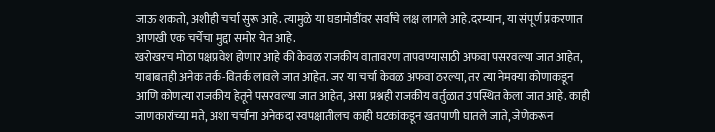जाऊ शकतो, अशीही चर्चा सुरू आहे. त्यामुळे या घडामोडींवर सर्वांचे लक्ष लागले आहे.दरम्यान, या संपूर्ण प्रकरणात आणखी एक चर्चेचा मुद्दा समोर येत आहे.
खरोखरच मोठा पक्षप्रवेश होणार आहे की केवळ राजकीय वातावरण तापवण्यासाठी अफवा पसरवल्या जात आहेत, याबाबतही अनेक तर्क-वितर्क लावले जात आहेत. जर या चर्चा केवळ अफवा ठरल्या, तर त्या नेमक्या कोणाकडून आणि कोणत्या राजकीय हेतूने पसरवल्या जात आहेत, असा प्रश्नही राजकीय वर्तुळात उपस्थित केला जात आहे. काही जाणकारांच्या मते, अशा चर्चांना अनेकदा स्वपक्षातीलच काही घटकांकडून खतपाणी घातले जाते, जेणेकरून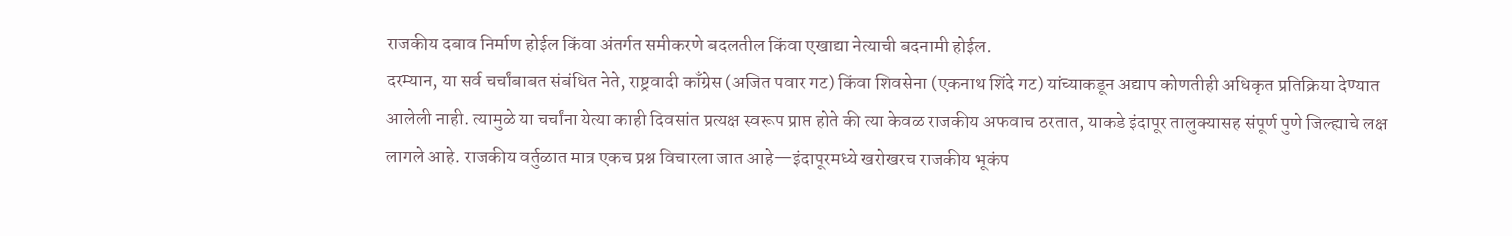राजकीय दबाव निर्माण होईल किंवा अंतर्गत समीकरणे बदलतील किंवा एखाद्या नेत्याची बदनामी होईल.
दरम्यान, या सर्व चर्चांबाबत संबंधित नेते, राष्ट्रवादी काँग्रेस (अजित पवार गट) किंवा शिवसेना (एकनाथ शिंदे गट) यांच्याकडून अद्याप कोणतीही अधिकृत प्रतिक्रिया देण्यात आलेली नाही. त्यामुळे या चर्चांना येत्या काही दिवसांत प्रत्यक्ष स्वरूप प्राप्त होते की त्या केवळ राजकीय अफवाच ठरतात, याकडे इंदापूर तालुक्यासह संपूर्ण पुणे जिल्ह्याचे लक्ष लागले आहे. राजकीय वर्तुळात मात्र एकच प्रश्न विचारला जात आहे—इंदापूरमध्ये खरोखरच राजकीय भूकंप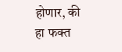होणार, की हा फक्त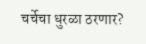चर्चेचा धुरळा ठरणार?